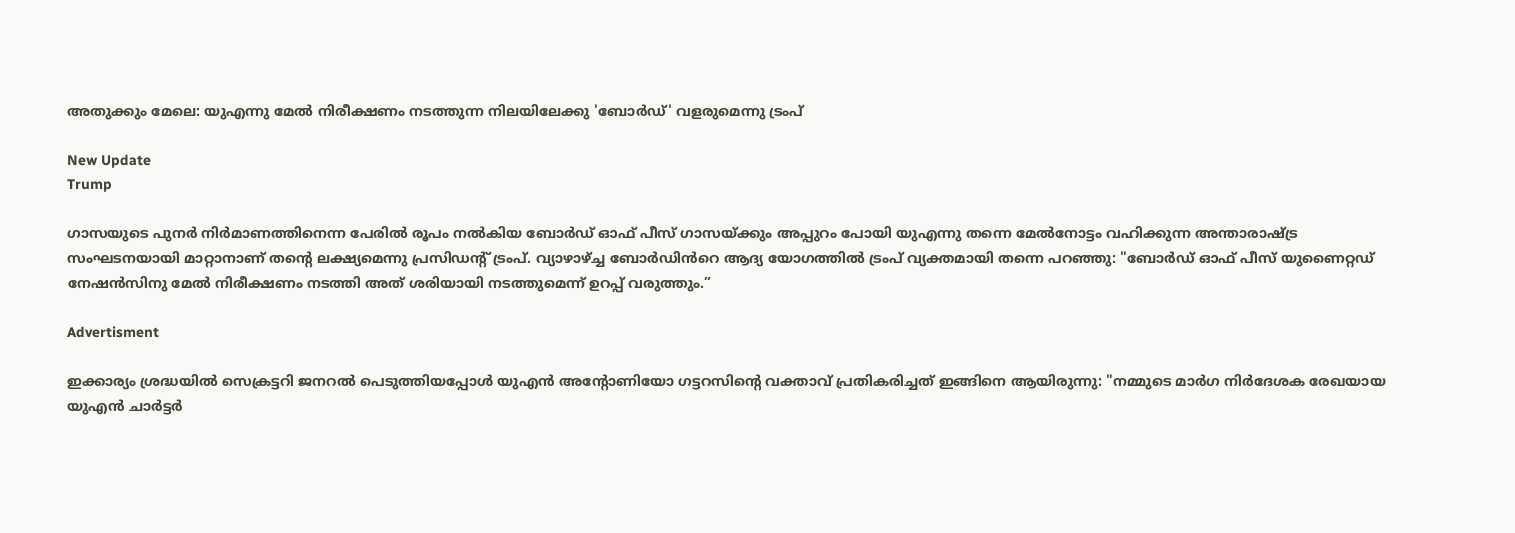അതുക്കും മേലെ: യുഎന്നു മേൽ നിരീക്ഷണം നടത്തുന്ന നിലയിലേക്കു 'ബോർഡ്' വളരുമെന്നു ട്രംപ്

New Update
Trump

ഗാസയുടെ പുനർ നിർമാണത്തിനെന്ന പേരിൽ രൂപം നൽകിയ ബോർഡ് ഓഫ് പീസ് ഗാസയ്ക്കും അപ്പുറം പോയി യുഎന്നു തന്നെ മേൽനോട്ടം വഹിക്കുന്ന അന്താരാഷ്ട്ര സംഘടനയായി മാറ്റാനാണ് തന്റെ ലക്ഷ്യമെന്നു പ്രസിഡന്റ് ട്രംപ്. വ്യാഴാഴ്ച്ച ബോർഡിൻറെ ആദ്യ യോഗത്തിൽ ട്രംപ് വ്യക്തമായി തന്നെ പറഞ്ഞു: "ബോർഡ് ഓഫ് പീസ് യുണൈറ്റഡ് നേഷൻസിനു മേൽ നിരീക്ഷണം നടത്തി അത് ശരിയായി നടത്തുമെന്ന് ഉറപ്പ് വരുത്തും.”

Advertisment

ഇക്കാര്യം ശ്രദ്ധയിൽ സെക്രട്ടറി ജനറൽ പെടുത്തിയപ്പോൾ യുഎൻ അന്റോണിയോ ഗട്ടറസിന്റെ വക്താവ് പ്രതികരിച്ചത് ഇങ്ങിനെ ആയിരുന്നു: "നമ്മുടെ മാർഗ നിർദേശക രേഖയായ യുഎൻ ചാർട്ടർ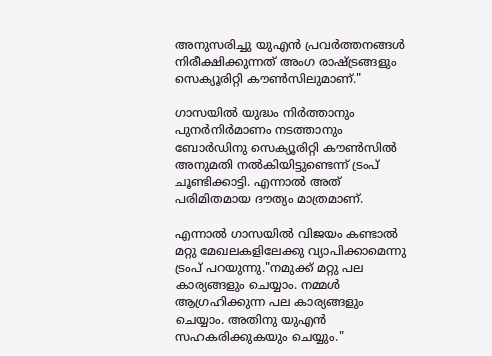അനുസരിച്ചു യുഎൻ പ്രവർത്തനങ്ങൾ നിരീക്ഷിക്കുന്നത് അംഗ രാഷ്ട്രങ്ങളും സെക്യൂരിറ്റി കൗൺസിലുമാണ്."

ഗാസയിൽ യുദ്ധം നിർത്താനും പുനർനിർമാണം നടത്താനും ബോർഡിനു സെക്യൂരിറ്റി കൗൺസിൽ അനുമതി നൽകിയിട്ടുണ്ടെന്ന് ട്രംപ് ചൂണ്ടിക്കാട്ടി. എന്നാൽ അത് പരിമിതമായ ദൗത്യം മാത്രമാണ്.

എന്നാൽ ഗാസയിൽ വിജയം കണ്ടാൽ മറ്റു മേഖലകളിലേക്കു വ്യാപിക്കാമെന്നു ട്രംപ് പറയുന്നു."നമുക്ക് മറ്റു പല കാര്യങ്ങളും ചെയ്യാം. നമ്മൾ ആഗ്രഹിക്കുന്ന പല കാര്യങ്ങളും ചെയ്യാം. അതിനു യുഎൻ സഹകരിക്കുകയും ചെയ്യും."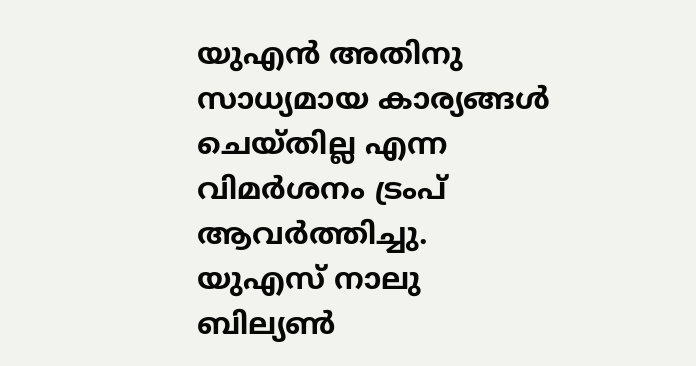യുഎൻ അതിനു സാധ്യമായ കാര്യങ്ങൾ ചെയ്തില്ല എന്ന വിമർശനം ട്രംപ് ആവർത്തിച്ചു. യുഎസ് നാലു ബില്യൺ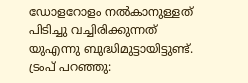ഡോളറോളം നൽകാനുള്ളത് പിടിച്ചു വച്ചിരിക്കുന്നത് യുഎന്നു ബുദ്ധിമുട്ടായിട്ടുണ്ട്. ട്രംപ് പറഞ്ഞു: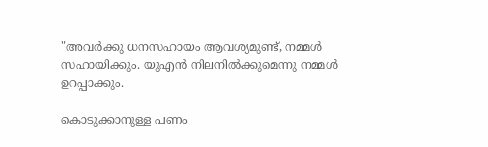"അവർക്കു ധനസഹായം ആവശ്യമുണ്ട്, നമ്മൾ സഹായിക്കും. യുഎൻ നിലനിൽക്കുമെന്നു നമ്മൾ ഉറപ്പാക്കും.

കൊടുക്കാനുള്ള പണം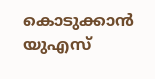കൊടുക്കാൻ യുഎസ്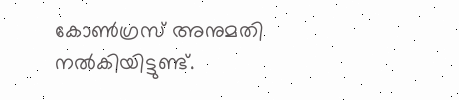കോൺഗ്രസ് അനുമതി നൽകിയിട്ടുണ്ട്.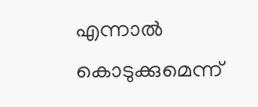എന്നാൽ കൊടുക്കുമെന്ന്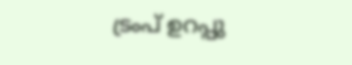ട്രംപ് ഉറപ്പു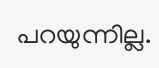പറയുന്നില്ല.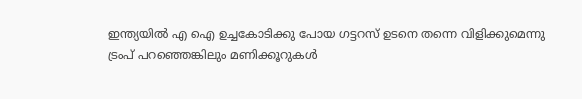ഇന്ത്യയിൽ എ ഐ ഉച്ചകോടിക്കു പോയ ഗട്ടറസ് ഉടനെ തന്നെ വിളിക്കുമെന്നു ട്രംപ് പറഞ്ഞെങ്കിലും മണിക്കൂറുകൾ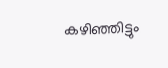കഴിഞ്ഞിട്ടും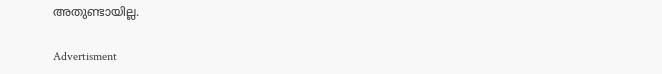അതുണ്ടായില്ല.

Advertisment